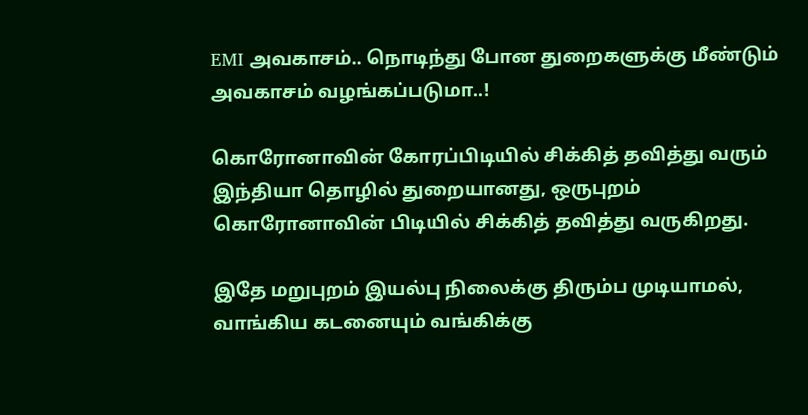EMI அவகாசம்.. நொடிந்து போன துறைகளுக்கு மீண்டும் அவகாசம் வழங்கப்படுமா..!

கொரோனாவின் கோரப்பிடியில் சிக்கித் தவித்து வரும் இந்தியா தொழில் துறையானது, ஒருபுறம் கொரோனாவின் பிடியில் சிக்கித் தவித்து வருகிறது.

இதே மறுபுறம் இயல்பு நிலைக்கு திரும்ப முடியாமல், வாங்கிய கடனையும் வங்கிக்கு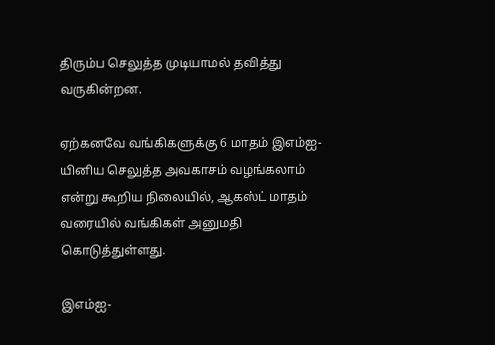திரும்ப செலுத்த முடியாமல் தவித்து வருகின்றன.

ஏற்கனவே வங்கிகளுக்கு 6 மாதம் இஎம்ஐ-யினிய செலுத்த அவகாசம் வழங்கலாம் என்று கூறிய நிலையில், ஆகஸ்ட் மாதம் வரையில் வங்கிகள் அனுமதி கொடுத்துள்ளது.

இஎம்ஐ-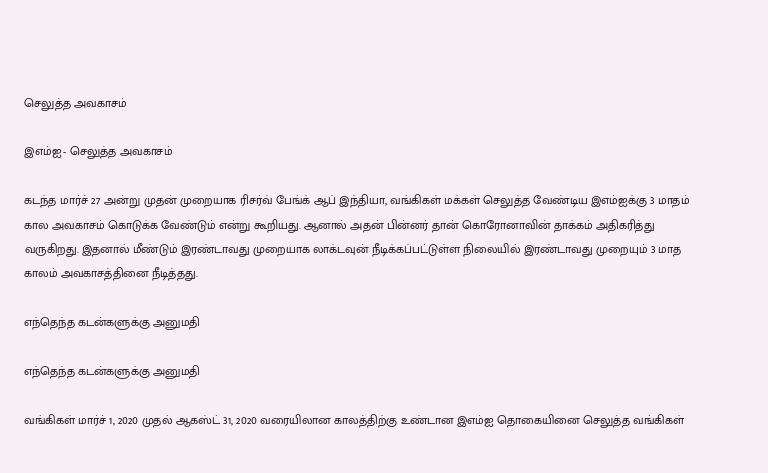செலுத்த அவகாசம்

இஎம்ஐ- செலுத்த அவகாசம்

கடந்த மார்ச் 27 அன்று முதன் முறையாக ரிசர்வ் பேங்க் ஆப் இந்தியா, வங்கிகள் மக்கள் செலுத்த வேண்டிய இஎம்ஐக்கு 3 மாதம் கால அவகாசம் கொடுக்க வேண்டும் என்று கூறியது. ஆனால் அதன் பின்னர் தான் கொரோனாவின் தாக்கம் அதிகரித்து வருகிறது. இதனால் மீண்டும் இரண்டாவது முறையாக லாக்டவுன் நீடிக்கப்பட்டுள்ள நிலையில் இரண்டாவது முறையும் 3 மாத காலம் அவகாசத்தினை நீடித்தது.

எந்தெந்த கடன்களுக்கு அனுமதி

எந்தெந்த கடன்களுக்கு அனுமதி

வங்கிகள் மார்ச் 1, 2020 முதல் ஆகஸ்ட் 31, 2020 வரையிலான காலத்திற்கு உண்டான இஎம்ஐ தொகையினை செலுத்த வங்கிகள்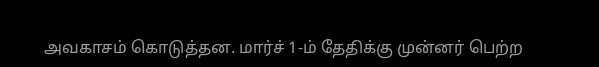அவகாசம் கொடுத்தன. மார்ச் 1-ம் தேதிக்கு முன்னர் பெற்ற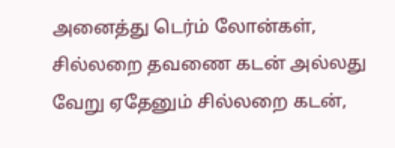அனைத்து டெர்ம் லோன்கள், சில்லறை தவணை கடன் அல்லது வேறு ஏதேனும் சில்லறை கடன்,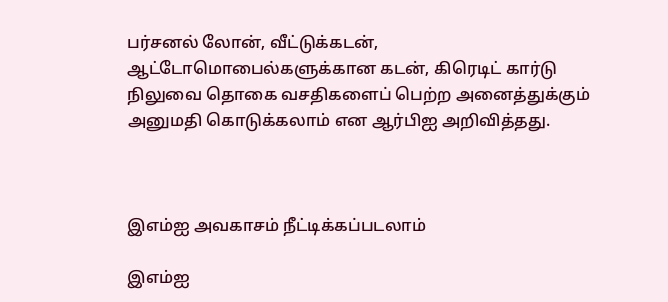பர்சனல் லோன், வீட்டுக்கடன், ஆட்டோமொபைல்களுக்கான கடன், கிரெடிட் கார்டு நிலுவை தொகை வசதிகளைப் பெற்ற அனைத்துக்கும் அனுமதி கொடுக்கலாம் என ஆர்பிஐ அறிவித்தது.



இஎம்ஐ அவகாசம் நீட்டிக்கப்படலாம்

இஎம்ஐ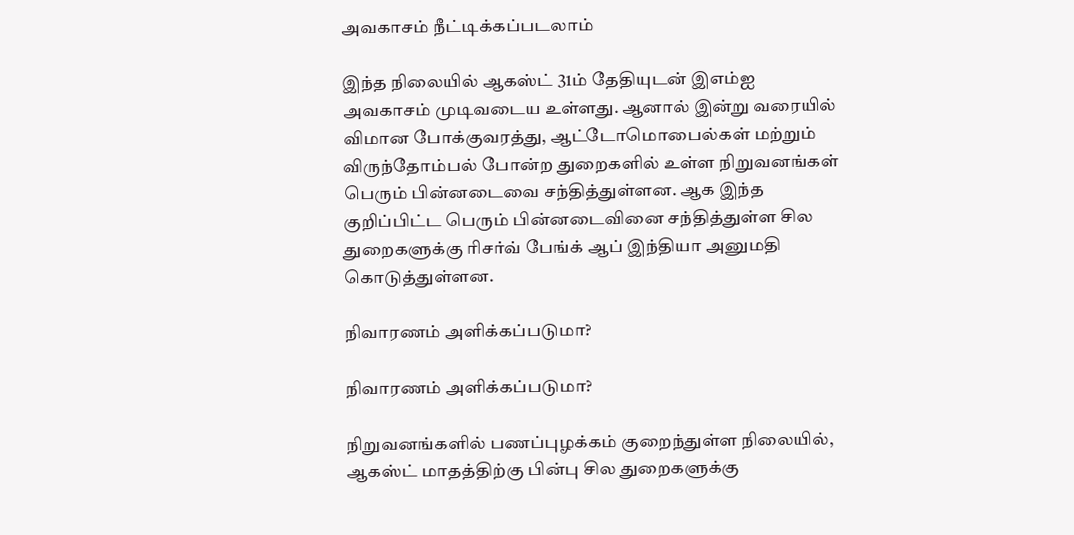அவகாசம் நீட்டிக்கப்படலாம்

இந்த நிலையில் ஆகஸ்ட் 31ம் தேதியுடன் இஎம்ஐ அவகாசம் முடிவடைய உள்ளது. ஆனால் இன்று வரையில் விமான போக்குவரத்து, ஆட்டோமொபைல்கள் மற்றும் விருந்தோம்பல் போன்ற துறைகளில் உள்ள நிறுவனங்கள் பெரும் பின்னடைவை சந்தித்துள்ளன. ஆக இந்த குறிப்பிட்ட பெரும் பின்னடைவினை சந்தித்துள்ள சில துறைகளுக்கு ரிசர்வ் பேங்க் ஆப் இந்தியா அனுமதி கொடுத்துள்ளன.

நிவாரணம் அளிக்கப்படுமா?

நிவாரணம் அளிக்கப்படுமா?

நிறுவனங்களில் பணப்புழக்கம் குறைந்துள்ள நிலையில், ஆகஸ்ட் மாதத்திற்கு பின்பு சில துறைகளுக்கு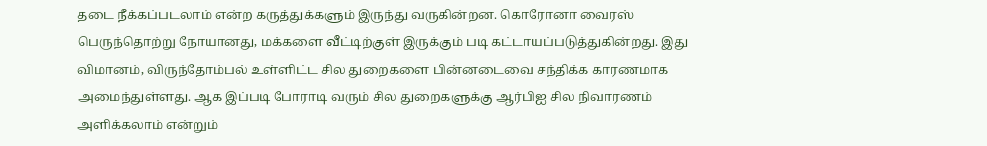தடை நீக்கப்படலாம் என்ற கருத்துக்களும் இருந்து வருகின்றன. கொரோனா வைரஸ் பெருந்தொற்று நோயானது, மக்களை வீட்டிற்குள் இருக்கும் படி கட்டாயப்படுத்துகின்றது. இது விமானம், விருந்தோம்பல் உள்ளிட்ட சில துறைகளை பின்னடைவை சந்திக்க காரணமாக அமைந்துள்ளது. ஆக இப்படி போராடி வரும் சில துறைகளுக்கு ஆர்பிஐ சில நிவாரணம் அளிக்கலாம் என்றும்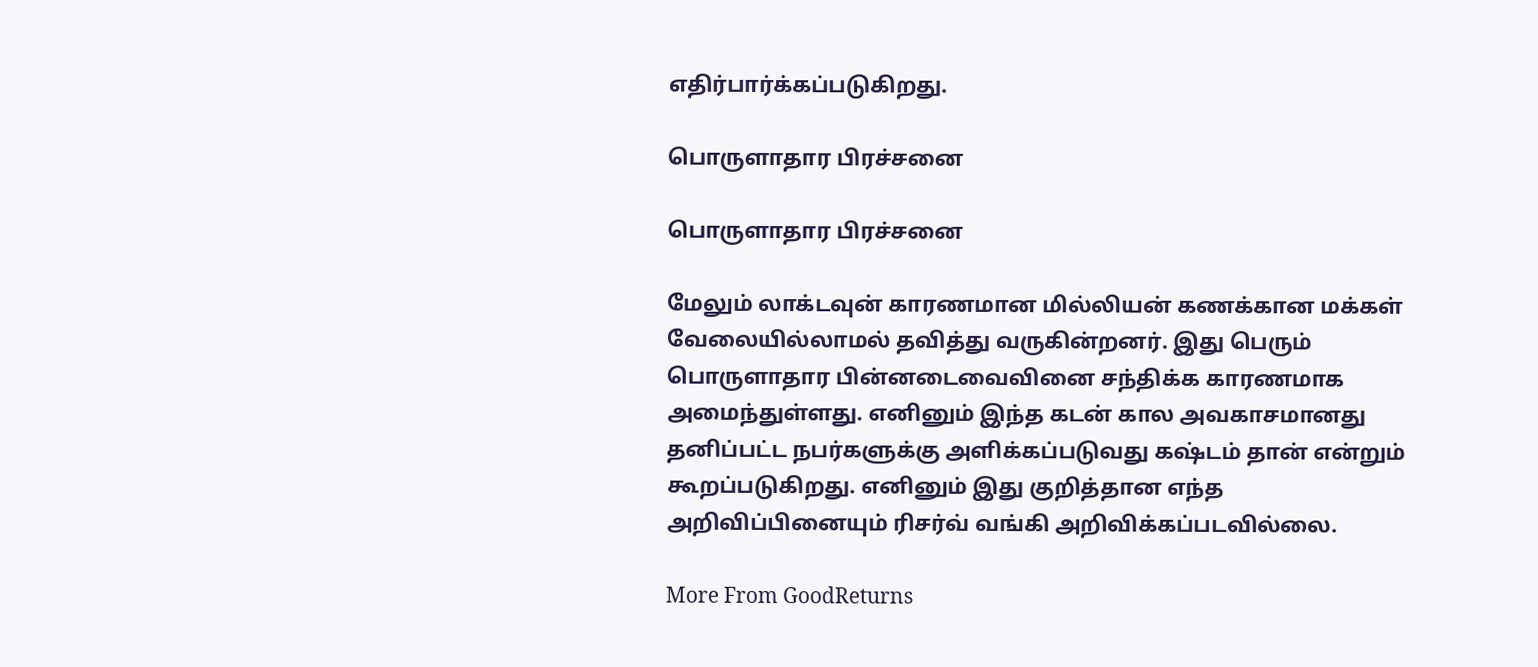எதிர்பார்க்கப்படுகிறது.

பொருளாதார பிரச்சனை

பொருளாதார பிரச்சனை

மேலும் லாக்டவுன் காரணமான மில்லியன் கணக்கான மக்கள் வேலையில்லாமல் தவித்து வருகின்றனர். இது பெரும் பொருளாதார பின்னடைவைவினை சந்திக்க காரணமாக அமைந்துள்ளது. எனினும் இந்த கடன் கால அவகாசமானது தனிப்பட்ட நபர்களுக்கு அளிக்கப்படுவது கஷ்டம் தான் என்றும் கூறப்படுகிறது. எனினும் இது குறித்தான எந்த அறிவிப்பினையும் ரிசர்வ் வங்கி அறிவிக்கப்படவில்லை.

More From GoodReturns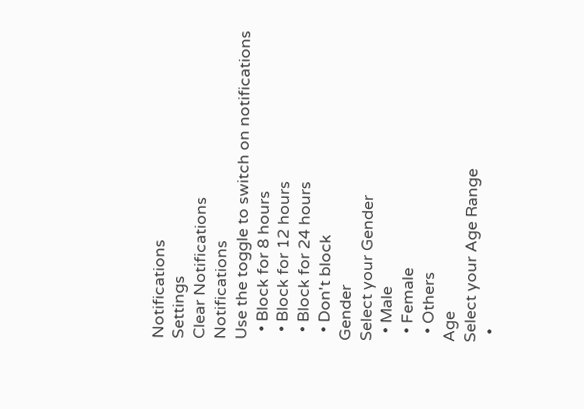Notifications
Settings
Clear Notifications
Notifications
Use the toggle to switch on notifications
  • Block for 8 hours
  • Block for 12 hours
  • Block for 24 hours
  • Don't block
Gender
Select your Gender
  • Male
  • Female
  • Others
Age
Select your Age Range
  •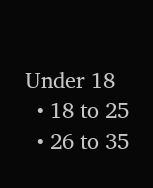Under 18
  • 18 to 25
  • 26 to 35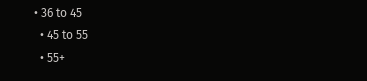• 36 to 45
  • 45 to 55
  • 55+